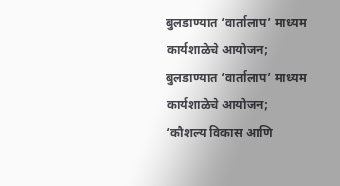बुलडाण्यात ‘वार्तालाप’ माध्यम कार्यशाळेचे आयोजन;
बुलडाण्यात ‘वार्तालाप’ माध्यम कार्यशाळेचे आयोजन;
‘कौशल्य विकास आणि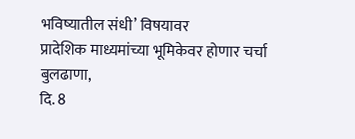भविष्यातील संधी’ विषयावर
प्रादेशिक माध्यमांच्या भूमिकेवर होणार चर्चा
बुलढाणा,
दि. 8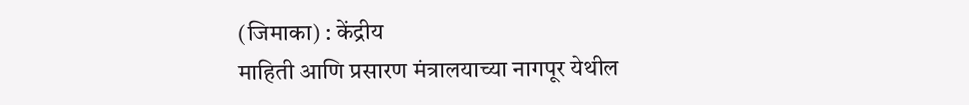(जिमाका) : केंद्रीय
माहिती आणि प्रसारण मंत्रालयाच्या नागपूर येथील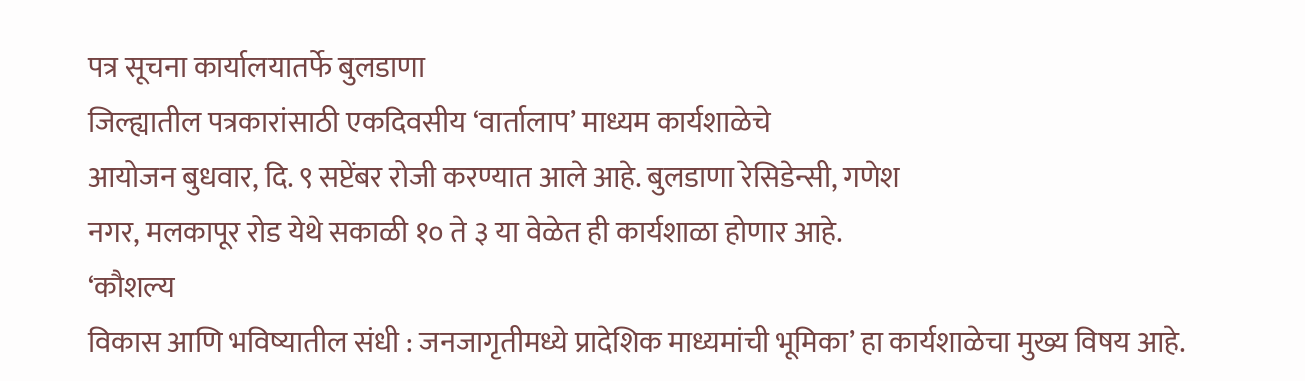पत्र सूचना कार्यालयातर्फे बुलडाणा
जिल्ह्यातील पत्रकारांसाठी एकदिवसीय ‘वार्तालाप’ माध्यम कार्यशाळेचे
आयोजन बुधवार, दि. ९ सप्टेंबर रोजी करण्यात आले आहे. बुलडाणा रेसिडेन्सी, गणेश
नगर, मलकापूर रोड येथे सकाळी १० ते ३ या वेळेत ही कार्यशाळा होणार आहे.
‘कौशल्य
विकास आणि भविष्यातील संधी : जनजागृतीमध्ये प्रादेशिक माध्यमांची भूमिका’ हा कार्यशाळेचा मुख्य विषय आहे.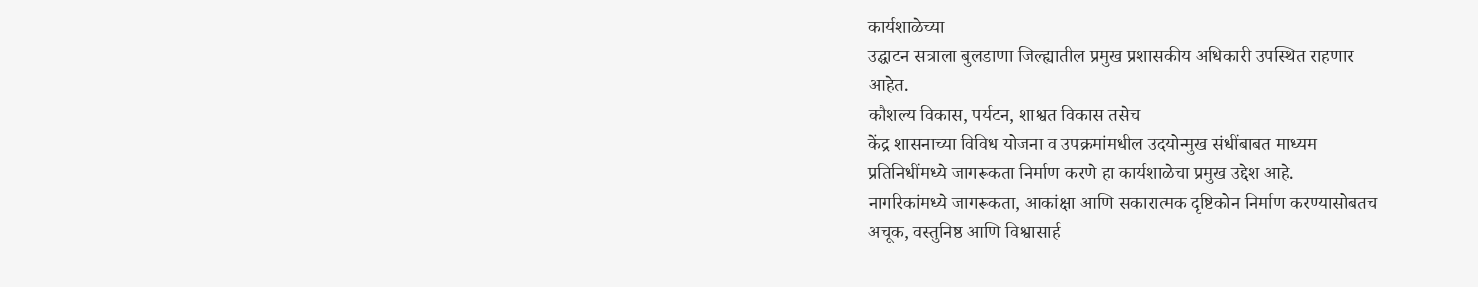कार्यशाळेच्या
उद्घाटन सत्राला बुलडाणा जिल्ह्यातील प्रमुख प्रशासकीय अधिकारी उपस्थित राहणार
आहेत.
कौशल्य विकास, पर्यटन, शाश्वत विकास तसेच
केंद्र शासनाच्या विविध योजना व उपक्रमांमधील उदयोन्मुख संधींबाबत माध्यम
प्रतिनिधींमध्ये जागरूकता निर्माण करणे हा कार्यशाळेचा प्रमुख उद्देश आहे.
नागरिकांमध्ये जागरूकता, आकांक्षा आणि सकारात्मक दृष्टिकोन निर्माण करण्यासोबतच
अचूक, वस्तुनिष्ठ आणि विश्वासार्ह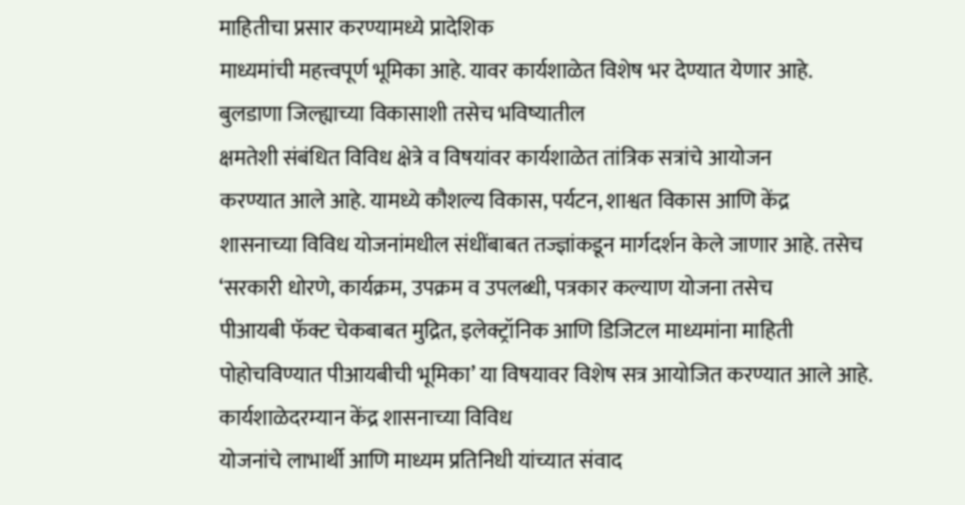माहितीचा प्रसार करण्यामध्ये प्रादेशिक
माध्यमांची महत्त्वपूर्ण भूमिका आहे. यावर कार्यशाळेत विशेष भर देण्यात येणार आहे.
बुलडाणा जिल्ह्याच्या विकासाशी तसेच भविष्यातील
क्षमतेशी संबंधित विविध क्षेत्रे व विषयांवर कार्यशाळेत तांत्रिक सत्रांचे आयोजन
करण्यात आले आहे. यामध्ये कौशल्य विकास, पर्यटन, शाश्वत विकास आणि केंद्र
शासनाच्या विविध योजनांमधील संधींबाबत तज्ज्ञांकडून मार्गदर्शन केले जाणार आहे. तसेच
‘सरकारी धोरणे, कार्यक्रम, उपक्रम व उपलब्धी, पत्रकार कल्याण योजना तसेच
पीआयबी फॅक्ट चेकबाबत मुद्रित, इलेक्ट्रॉनिक आणि डिजिटल माध्यमांना माहिती
पोहोचविण्यात पीआयबीची भूमिका’ या विषयावर विशेष सत्र आयोजित करण्यात आले आहे.
कार्यशाळेदरम्यान केंद्र शासनाच्या विविध
योजनांचे लाभार्थी आणि माध्यम प्रतिनिधी यांच्यात संवाद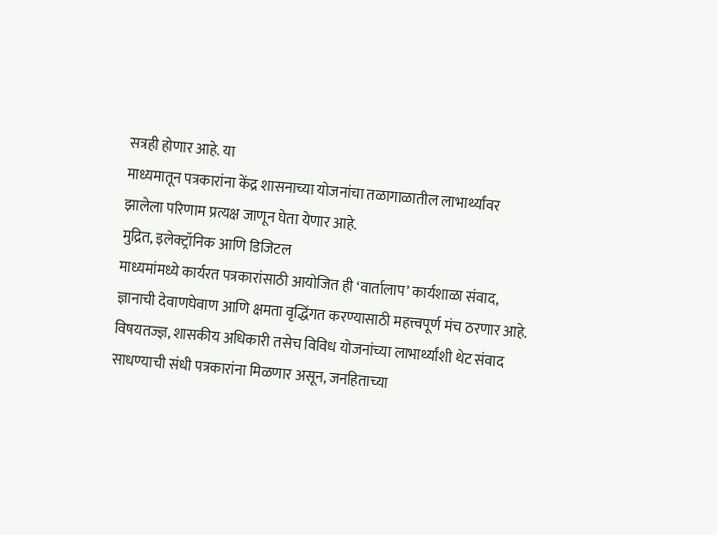सत्रही होणार आहे. या
माध्यमातून पत्रकारांना केंद्र शासनाच्या योजनांचा तळागाळातील लाभार्थ्यांवर
झालेला परिणाम प्रत्यक्ष जाणून घेता येणार आहे.
मुद्रित, इलेक्ट्रॉनिक आणि डिजिटल
माध्यमांमध्ये कार्यरत पत्रकारांसाठी आयोजित ही ‘वार्तालाप’ कार्यशाळा संवाद,
ज्ञानाची देवाणघेवाण आणि क्षमता वृद्धिंगत करण्यासाठी महत्त्वपूर्ण मंच ठरणार आहे.
विषयतज्ज्ञ, शासकीय अधिकारी तसेच विविध योजनांच्या लाभार्थ्यांशी थेट संवाद
साधण्याची संधी पत्रकारांना मिळणार असून, जनहिताच्या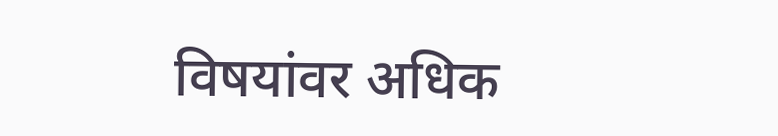विषयांवर अधिक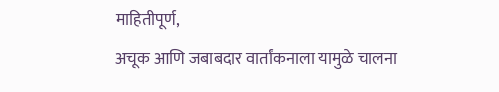माहितीपूर्ण,
अचूक आणि जबाबदार वार्तांकनाला यामुळे चालना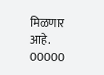मिळणार आहे.
00000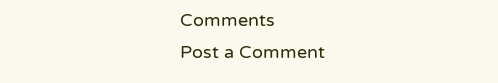Comments
Post a Comment